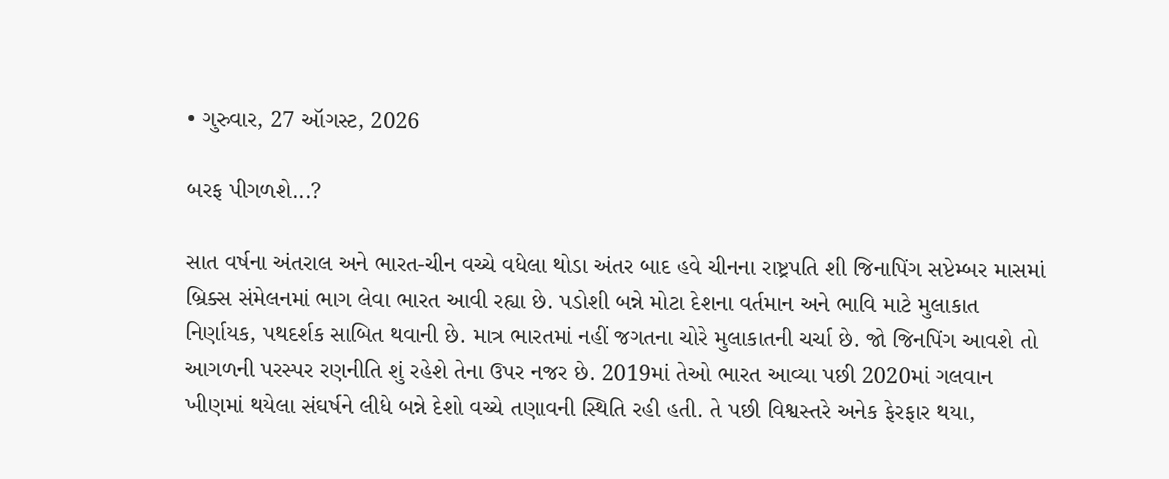• ગુરુવાર, 27 ઑગસ્ટ, 2026

બરફ પીગળશે...?

સાત વર્ષના અંતરાલ અને ભારત-ચીન વચ્ચે વધેલા થોડા અંતર બાદ હવે ચીનના રાષ્ટ્રપતિ શી જિનાપિંગ સપ્ટેમ્બર માસમાં બ્રિક્સ સંમેલનમાં ભાગ લેવા ભારત આવી રહ્યા છે. પડોશી બન્ને મોટા દેશના વર્તમાન અને ભાવિ માટે મુલાકાત નિર્ણાયક, પથદર્શક સાબિત થવાની છે. માત્ર ભારતમાં નહીં જગતના ચોરે મુલાકાતની ચર્ચા છે. જો જિનપિંગ આવશે તો આગળની પરસ્પર રણનીતિ શું રહેશે તેના ઉપર નજર છે. 2019માં તેઓ ભારત આવ્યા પછી 2020માં ગલવાન ખીણમાં થયેલા સંઘર્ષને લીધે બન્ને દેશો વચ્ચે તણાવની સ્થિતિ રહી હતી. તે પછી વિશ્વસ્તરે અનેક ફેરફાર થયા,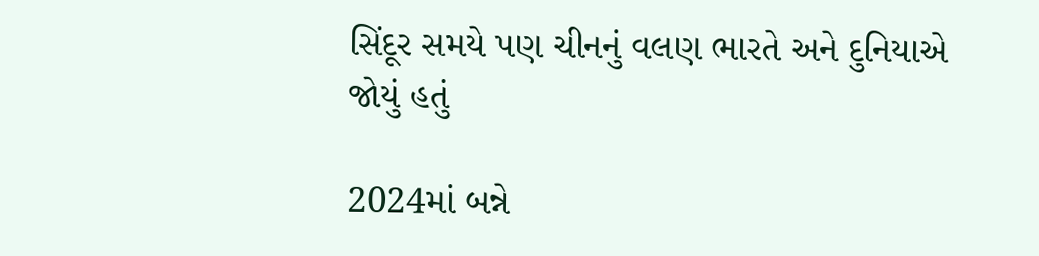સિંદૂર સમયે પણ ચીનનું વલણ ભારતે અને દુનિયાએ જોયું હતું

2024માં બન્ને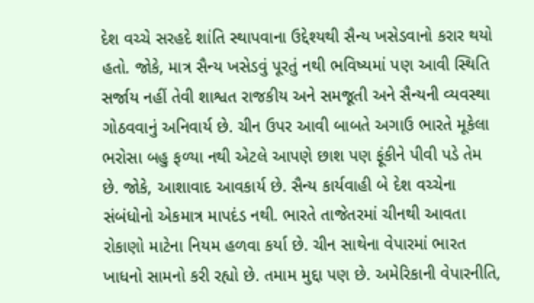દેશ વચ્ચે સરહદે શાંતિ સ્થાપવાના ઉદ્દેશ્યથી સૈન્ય ખસેડવાનો કરાર થયો હતો. જોકે, માત્ર સૈન્ય ખસેડવું પૂરતું નથી ભવિષ્યમાં પણ આવી સ્થિતિ સર્જાય નહીં તેવી શાશ્વત રાજકીય અને સમજૂતી અને સૈન્યની વ્યવસ્થા ગોઠવવાનું અનિવાર્ય છે. ચીન ઉપર આવી બાબતે અગાઉ ભારતે મૂકેલા ભરોસા બહુ ફળ્યા નથી એટલે આપણે છાશ પણ ફૂંકીને પીવી પડે તેમ છે. જોકે, આશાવાદ આવકાર્ય છે. સૈન્ય કાર્યવાહી બે દેશ વચ્ચેના સંબંધોનો એકમાત્ર માપદંડ નથી. ભારતે તાજેતરમાં ચીનથી આવતા રોકાણો માટેના નિયમ હળવા કર્યા છે. ચીન સાથેના વેપારમાં ભારત ખાધનો સામનો કરી રહ્યો છે. તમામ મુદ્દા પણ છે. અમેરિકાની વેપારનીતિ,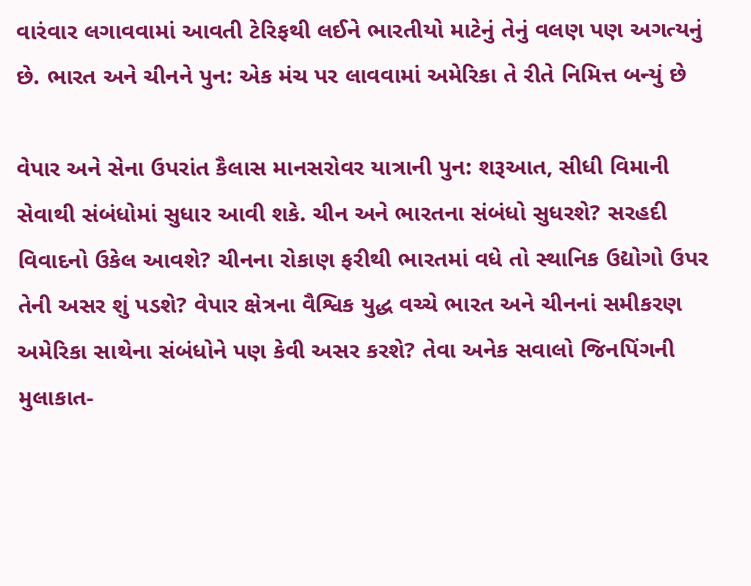વારંવાર લગાવવામાં આવતી ટેરિફથી લઈને ભારતીયો માટેનું તેનું વલણ પણ અગત્યનું છે. ભારત અને ચીનને પુન: એક મંચ પર લાવવામાં અમેરિકા તે રીતે નિમિત્ત બન્યું છે

વેપાર અને સેના ઉપરાંત કૈલાસ માનસરોવર યાત્રાની પુન: શરૂઆત, સીધી વિમાની સેવાથી સંબંધોમાં સુધાર આવી શકે. ચીન અને ભારતના સંબંધો સુધરશે? સરહદી વિવાદનો ઉકેલ આવશે? ચીનના રોકાણ ફરીથી ભારતમાં વધે તો સ્થાનિક ઉદ્યોગો ઉપર તેની અસર શું પડશે? વેપાર ક્ષેત્રના વૈશ્વિક યુદ્ધ વચ્ચે ભારત અને ચીનનાં સમીકરણ અમેરિકા સાથેના સંબંધોને પણ કેવી અસર કરશે? તેવા અનેક સવાલો જિનપિંગની મુલાકાત-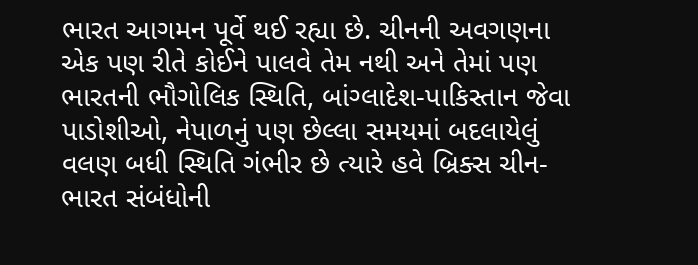ભારત આગમન પૂર્વે થઈ રહ્યા છે. ચીનની અવગણના એક પણ રીતે કોઈને પાલવે તેમ નથી અને તેમાં પણ ભારતની ભૌગોલિક સ્થિતિ, બાંગ્લાદેશ-પાકિસ્તાન જેવા પાડોશીઓ, નેપાળનું પણ છેલ્લા સમયમાં બદલાયેલું વલણ બધી સ્થિતિ ગંભીર છે ત્યારે હવે બ્રિક્સ ચીન-ભારત સંબંધોની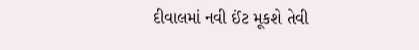દીવાલમાં નવી ઈંટ મૂકશે તેવી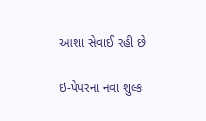આશા સેવાઈ રહી છે

ઇ-પેપરના નવા શુલ્ક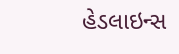હેડલાઇન્સ